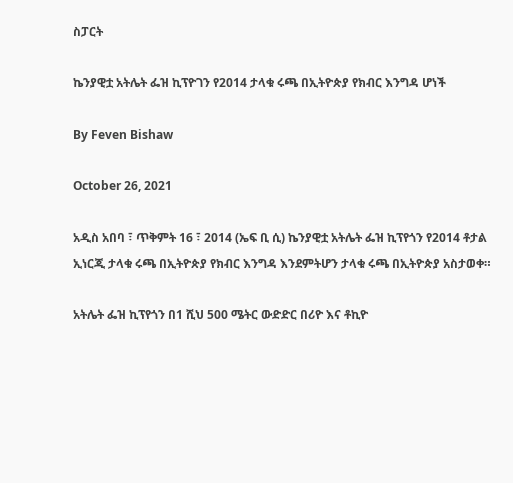ስፓርት

ኬንያዊቷ አትሌት ፌዝ ኪፕዮገን የ2014 ታላቁ ሩጫ በኢትዮጵያ የክብር እንግዳ ሆነች

By Feven Bishaw

October 26, 2021

አዲስ አበባ ፣ ጥቅምት 16 ፣ 2014 (ኤፍ ቢ ሲ) ኬንያዊቷ አትሌት ፌዝ ኪፕየጎን የ2014 ቶታል ኢነርጂ ታላቁ ሩጫ በኢትዮጵያ የክብር እንግዳ እንደምትሆን ታላቁ ሩጫ በኢትዮጵያ አስታወቀ።

አትሌት ፌዝ ኪፕየጎን በ1 ሺህ 500 ሜትር ውድድር በሪዮ እና ቶኪዮ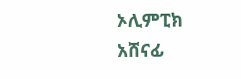ኦሊምፒክ አሸናፊ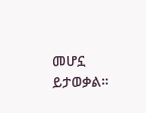መሆኗ ይታወቃል።